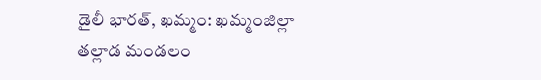డైలీ భారత్, ఖమ్మం: ఖమ్మంజిల్లా తల్లాడ మండలం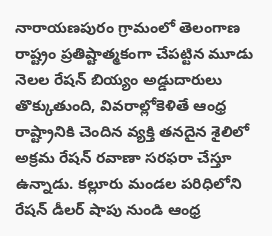నారాయణపురం గ్రామంలో తెలంగాణ రాష్ట్రం ప్రతిష్టాత్మకంగా చేపట్టిన మూడు నెలల రేషన్ బియ్యం అడ్డుదారులు తొక్కుతుంది, వివరాల్లోకెళితే ఆంధ్ర రాష్ట్రానికి చెందిన వ్యక్తి తనదైన శైలిలో అక్రమ రేషన్ రవాణా సరఫరా చేస్తూ ఉన్నాడు. కల్లూరు మండల పరిధిలోని రేషన్ డీలర్ షాపు నుండి ఆంధ్ర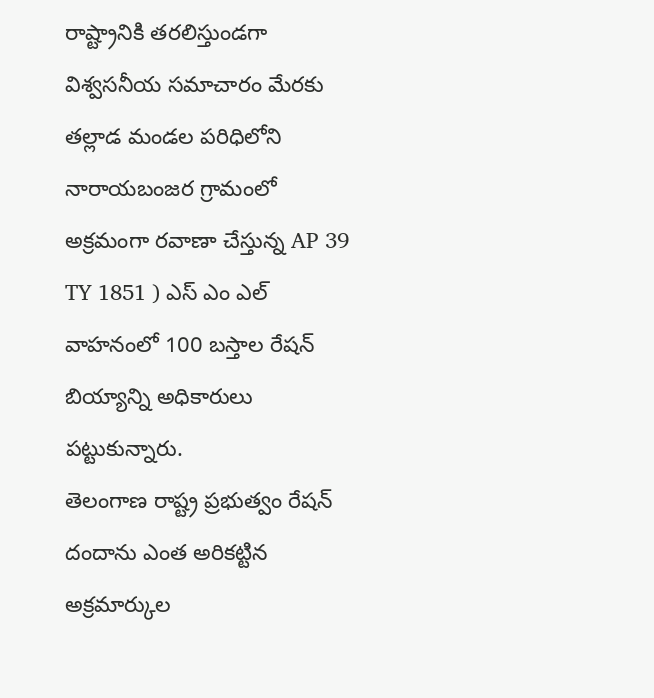రాష్ట్రానికి తరలిస్తుండగా విశ్వసనీయ సమాచారం మేరకు తల్లాడ మండల పరిధిలోని నారాయబంజర గ్రామంలో అక్రమంగా రవాణా చేస్తున్న AP 39 TY 1851 ) ఎస్ ఎం ఎల్ వాహనంలో 100 బస్తాల రేషన్ బియ్యాన్ని అధికారులు పట్టుకున్నారు.
తెలంగాణ రాష్ట్ర ప్రభుత్వం రేషన్ దందాను ఎంత అరికట్టిన అక్రమార్కుల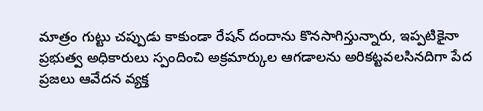మాత్రం గుట్టు చప్పుడు కాకుండా రేషన్ దందాను కొనసాగిస్తున్నారు, ఇప్పటికైనా ప్రభుత్వ అధికారులు స్పందించి అక్రమార్కుల ఆగడాలను అరికట్టవలసినదిగా పేద ప్రజలు ఆవేదన వ్యక్త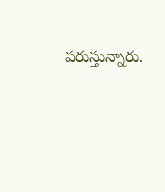పరుస్తున్నారు.